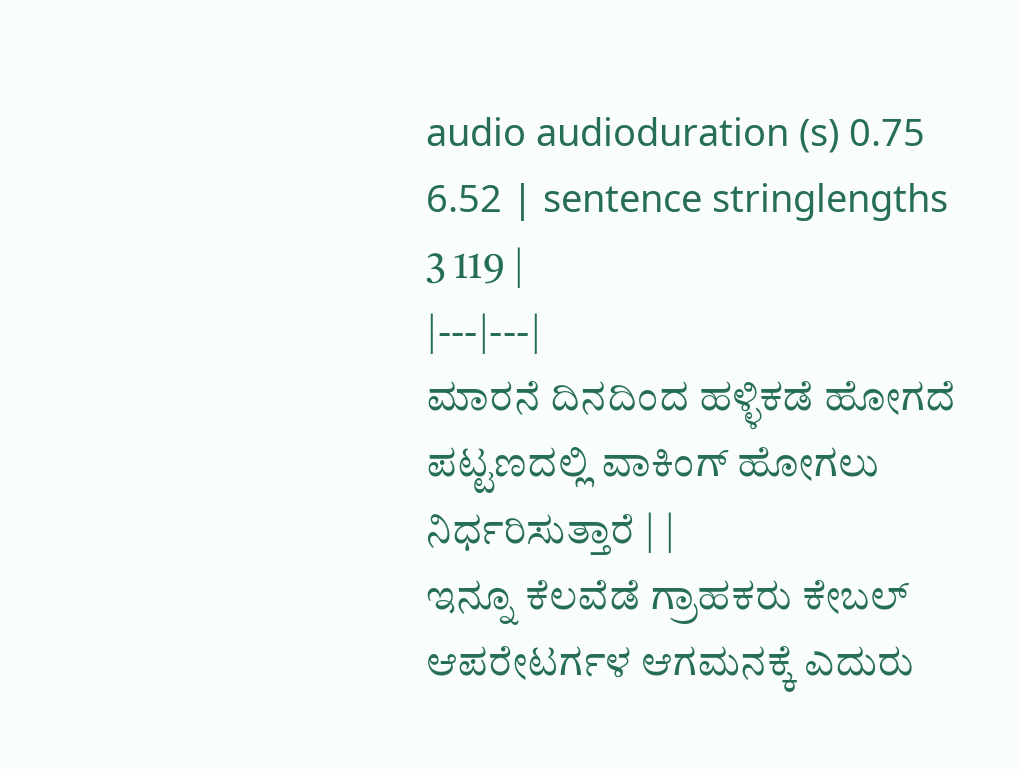audio audioduration (s) 0.75 6.52 | sentence stringlengths 3 119 |
|---|---|
ಮಾರನೆ ದಿನದಿಂದ ಹಳ್ಳಿಕಡೆ ಹೋಗದೆ ಪಟ್ಟಣದಲ್ಲಿ ವಾಕಿಂಗ್ ಹೋಗಲು ನಿರ್ಧರಿಸುತ್ತಾರೆ | |
ಇನ್ನೂ ಕೆಲವೆಡೆ ಗ್ರಾಹಕರು ಕೇಬಲ್ ಆಪರೇಟರ್ಗಳ ಆಗಮನಕ್ಕೆ ಎದುರು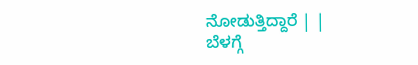ನೋಡುತ್ತಿದ್ದಾರೆ | |
ಬೆಳಗ್ಗೆ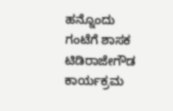ಹನ್ನೊಂದು ಗಂಟೆಗೆ ಶಾಸಕ ಟಿಡಿರಾಜೇಗೌಡ ಕಾರ್ಯಕ್ರಮ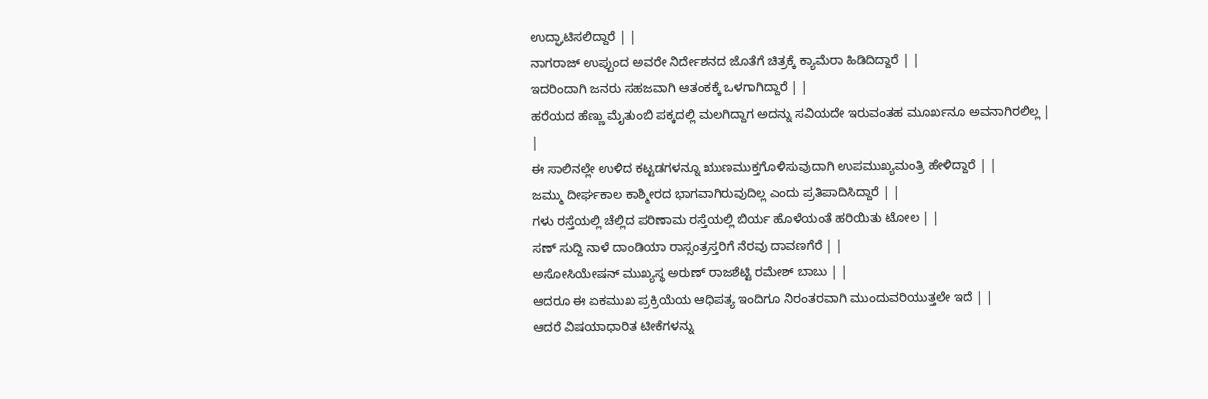ಉದ್ಘಾಟಿಸಲಿದ್ದಾರೆ | |
ನಾಗರಾಜ್ ಉಪ್ಪುಂದ ಅವರೇ ನಿರ್ದೇಶನದ ಜೊತೆಗೆ ಚಿತ್ರಕ್ಕೆ ಕ್ಯಾಮೆರಾ ಹಿಡಿದಿದ್ದಾರೆ | |
ಇದರಿಂದಾಗಿ ಜನರು ಸಹಜವಾಗಿ ಆತಂಕಕ್ಕೆ ಒಳಗಾಗಿದ್ದಾರೆ | |
ಹರೆಯದ ಹೆಣ್ಣು ಮೈತುಂಬಿ ಪಕ್ಕದಲ್ಲಿ ಮಲಗಿದ್ದಾಗ ಅದನ್ನು ಸವಿಯದೇ ಇರುವಂತಹ ಮೂರ್ಖನೂ ಅವನಾಗಿರಲಿಲ್ಲ | |
ಈ ಸಾಲಿನಲ್ಲೇ ಉಳಿದ ಕಟ್ಟಡಗಳನ್ನೂ ಋುಣಮುಕ್ತಗೊಳಿಸುವುದಾಗಿ ಉಪಮುಖ್ಯಮಂತ್ರಿ ಹೇಳಿದ್ದಾರೆ | |
ಜಮ್ಮು ದೀರ್ಘಕಾಲ ಕಾಶ್ಮೀರದ ಭಾಗವಾಗಿರುವುದಿಲ್ಲ ಎಂದು ಪ್ರತಿಪಾದಿಸಿದ್ದಾರೆ | |
ಗಳು ರಸ್ತೆಯಲ್ಲಿ ಚೆಲ್ಲಿದ ಪರಿಣಾಮ ರಸ್ತೆಯಲ್ಲಿ ಬಿರ್ಯ ಹೊಳೆಯಂತೆ ಹರಿಯಿತು ಟೋಲ | |
ಸಣ್ ಸುದ್ದಿ ನಾಳೆ ದಾಂಡಿಯಾ ರಾಸ್ಸಂತ್ರಸ್ತರಿಗೆ ನೆರವು ದಾವಣಗೆರೆ | |
ಅಸೋಸಿಯೇಷನ್ ಮುಖ್ಯಸ್ಥ ಅರುಣ್ ರಾಜಶೆಟ್ಟಿ ರಮೇಶ್ ಬಾಬು | |
ಆದರೂ ಈ ಏಕಮುಖ ಪ್ರಕ್ರಿಯೆಯ ಆಧಿಪತ್ಯ ಇಂದಿಗೂ ನಿರಂತರವಾಗಿ ಮುಂದುವರಿಯುತ್ತಲೇ ಇದೆ | |
ಆದರೆ ವಿಷಯಾಧಾರಿತ ಟೀಕೆಗಳನ್ನು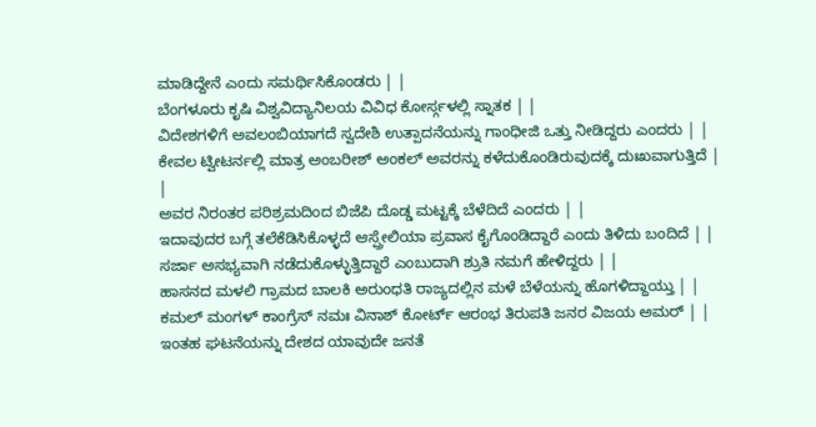ಮಾಡಿದ್ದೇನೆ ಎಂದು ಸಮರ್ಥಿಸಿಕೊಂಡರು | |
ಬೆಂಗಳೂರು ಕೃಷಿ ವಿಶ್ವವಿದ್ಯಾನಿಲಯ ವಿವಿಧ ಕೋರ್ಸ್ಗಳಲ್ಲಿ ಸ್ನಾತಕ | |
ವಿದೇಶಗಳಿಗೆ ಅವಲಂಬಿಯಾಗದೆ ಸ್ವದೇಶಿ ಉತ್ಪಾದನೆಯನ್ನು ಗಾಂಧೀಜಿ ಒತ್ತು ನೀಡಿದ್ದರು ಎಂದರು | |
ಕೇವಲ ಟ್ವೀಟರ್ನಲ್ಲಿ ಮಾತ್ರ ಅಂಬರೀಶ್ ಅಂಕಲ್ ಅವರನ್ನು ಕಳೆದುಕೊಂಡಿರುವುದಕ್ಕೆ ದುಃಖವಾಗುತ್ತಿದೆ | |
ಅವರ ನಿರಂತರ ಪರಿಶ್ರಮದಿಂದ ಬಿಜೆಪಿ ದೊಡ್ಡ ಮಟ್ಟಕ್ಕೆ ಬೆಳೆದಿದೆ ಎಂದರು | |
ಇದಾವುದರ ಬಗ್ಗೆ ತಲೆಕೆಡಿಸಿಕೊಳ್ಳದೆ ಆಸ್ಪ್ರೇಲಿಯಾ ಪ್ರವಾಸ ಕೈಗೊಂಡಿದ್ದಾರೆ ಎಂದು ತಿಳಿದು ಬಂದಿದೆ | |
ಸರ್ಜಾ ಅಸಭ್ಯವಾಗಿ ನಡೆದುಕೊಳ್ಳುತ್ತಿದ್ದಾರೆ ಎಂಬುದಾಗಿ ಶ್ರುತಿ ನಮಗೆ ಹೇಳಿದ್ದರು | |
ಹಾಸನದ ಮಳಲಿ ಗ್ರಾಮದ ಬಾಲಕಿ ಅರುಂಧತಿ ರಾಜ್ಯದಲ್ಲಿನ ಮಳೆ ಬೆಳೆಯನ್ನು ಹೊಗಳಿದ್ದಾಯ್ತು | |
ಕಮಲ್ ಮಂಗಳ್ ಕಾಂಗ್ರೆಸ್ ನಮಃ ವಿನಾಶ್ ಕೋರ್ಟ್ ಆರಂಭ ತಿರುಪತಿ ಜನರ ವಿಜಯ ಅಮರ್ | |
ಇಂತಹ ಘಟನೆಯನ್ನು ದೇಶದ ಯಾವುದೇ ಜನತೆ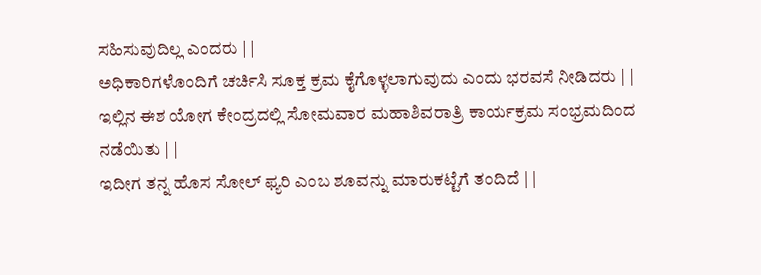ಸಹಿಸುವುದಿಲ್ಲ ಎಂದರು | |
ಅಧಿಕಾರಿಗಳೊಂದಿಗೆ ಚರ್ಚಿಸಿ ಸೂಕ್ತ ಕ್ರಮ ಕೈಗೊಳ್ಳಲಾಗುವುದು ಎಂದು ಭರವಸೆ ನೀಡಿದರು | |
ಇಲ್ಲಿನ ಈಶ ಯೋಗ ಕೇಂದ್ರದಲ್ಲಿ ಸೋಮವಾರ ಮಹಾಶಿವರಾತ್ರಿ ಕಾರ್ಯಕ್ರಮ ಸಂಭ್ರಮದಿಂದ ನಡೆಯಿತು | |
ಇದೀಗ ತನ್ನ ಹೊಸ ಸೋಲ್ ಫ್ಯರಿ ಎಂಬ ಶೂವನ್ನು ಮಾರುಕಟ್ಟೆಗೆ ತಂದಿದೆ | |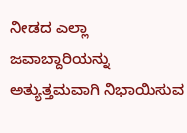ನೀಡದ ಎಲ್ಲಾ ಜವಾಬ್ದಾರಿಯನ್ನು ಅತ್ಯುತ್ತಮವಾಗಿ ನಿಭಾಯಿಸುವ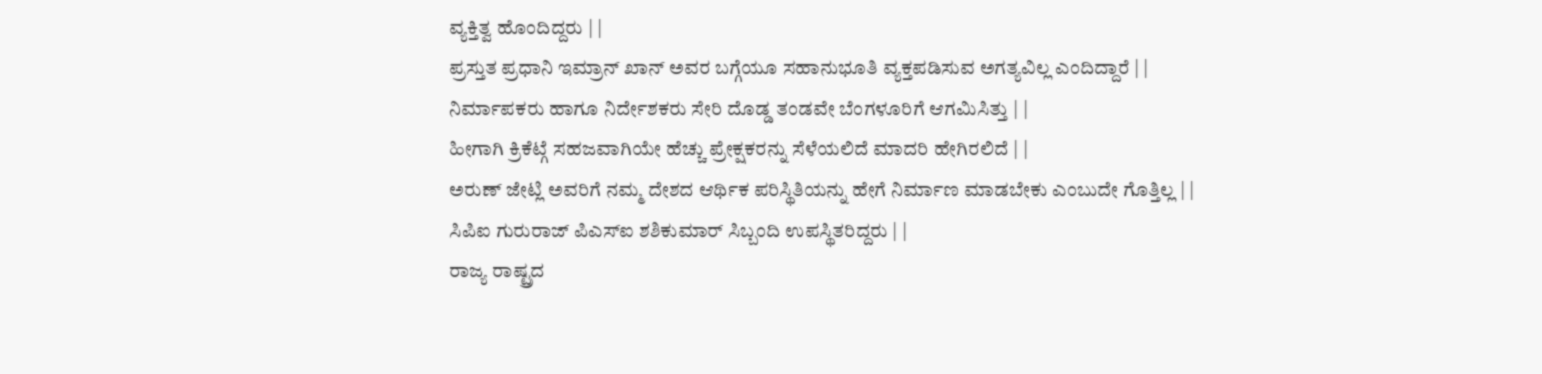ವ್ಯಕ್ತಿತ್ವ ಹೊಂದಿದ್ದರು | |
ಪ್ರಸ್ತುತ ಪ್ರಧಾನಿ ಇಮ್ರಾನ್ ಖಾನ್ ಅವರ ಬಗ್ಗೆಯೂ ಸಹಾನುಭೂತಿ ವ್ಯಕ್ತಪಡಿಸುವ ಅಗತ್ಯವಿಲ್ಲ ಎಂದಿದ್ದಾರೆ | |
ನಿರ್ಮಾಪಕರು ಹಾಗೂ ನಿರ್ದೇಶಕರು ಸೇರಿ ದೊಡ್ಡ ತಂಡವೇ ಬೆಂಗಳೂರಿಗೆ ಆಗಮಿಸಿತ್ತು | |
ಹೀಗಾಗಿ ಕ್ರಿಕೆಟ್ಗೆ ಸಹಜವಾಗಿಯೇ ಹೆಚ್ಚು ಪ್ರೇಕ್ಷಕರನ್ನು ಸೆಳೆಯಲಿದೆ ಮಾದರಿ ಹೇಗಿರಲಿದೆ | |
ಅರುಣ್ ಜೇಟ್ಲಿ ಅವರಿಗೆ ನಮ್ಮ ದೇಶದ ಆರ್ಥಿಕ ಪರಿಸ್ಥಿತಿಯನ್ನು ಹೇಗೆ ನಿರ್ಮಾಣ ಮಾಡಬೇಕು ಎಂಬುದೇ ಗೊತ್ತಿಲ್ಲ | |
ಸಿಪಿಐ ಗುರುರಾಜ್ ಪಿಎಸ್ಐ ಶಶಿಕುಮಾರ್ ಸಿಬ್ಬಂದಿ ಉಪಸ್ಥಿತರಿದ್ದರು | |
ರಾಜ್ಯ ರಾಷ್ಟ್ರದ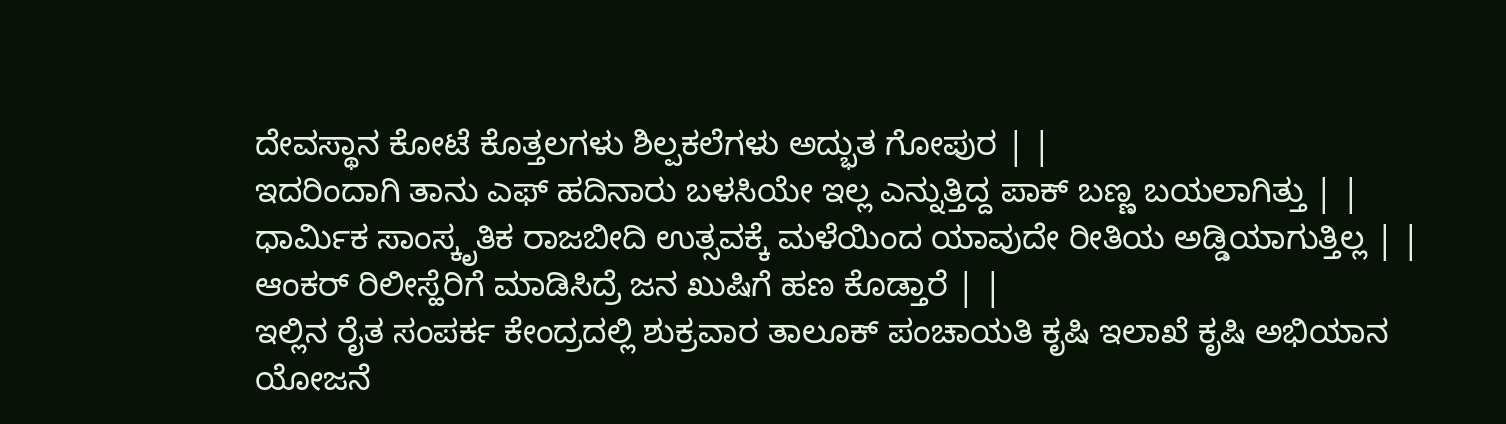ದೇವಸ್ಥಾನ ಕೋಟೆ ಕೊತ್ತಲಗಳು ಶಿಲ್ಪಕಲೆಗಳು ಅದ್ಭುತ ಗೋಪುರ | |
ಇದರಿಂದಾಗಿ ತಾನು ಎಫ್ ಹದಿನಾರು ಬಳಸಿಯೇ ಇಲ್ಲ ಎನ್ನುತ್ತಿದ್ದ ಪಾಕ್ ಬಣ್ಣ ಬಯಲಾಗಿತ್ತು | |
ಧಾರ್ಮಿಕ ಸಾಂಸ್ಕೃತಿಕ ರಾಜಬೀದಿ ಉತ್ಸವಕ್ಕೆ ಮಳೆಯಿಂದ ಯಾವುದೇ ರೀತಿಯ ಅಡ್ಡಿಯಾಗುತ್ತಿಲ್ಲ | |
ಆಂಕರ್ ರಿಲೀಸ್ಹೆರಿಗೆ ಮಾಡಿಸಿದ್ರೆ ಜನ ಖುಷಿಗೆ ಹಣ ಕೊಡ್ತಾರೆ | |
ಇಲ್ಲಿನ ರೈತ ಸಂಪರ್ಕ ಕೇಂದ್ರದಲ್ಲಿ ಶುಕ್ರವಾರ ತಾಲೂಕ್ ಪಂಚಾಯತಿ ಕೃಷಿ ಇಲಾಖೆ ಕೃಷಿ ಅಭಿಯಾನ ಯೋಜನೆ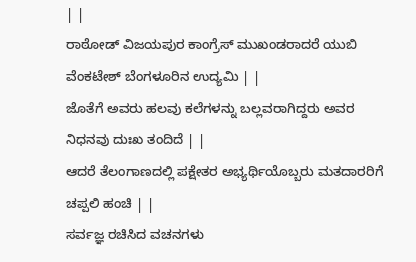| |
ರಾಠೋಡ್ ವಿಜಯಪುರ ಕಾಂಗ್ರೆಸ್ ಮುಖಂಡರಾದರೆ ಯುಬಿ ವೆಂಕಟೇಶ್ ಬೆಂಗಳೂರಿನ ಉದ್ಯಮಿ | |
ಜೊತೆಗೆ ಅವರು ಹಲವು ಕಲೆಗಳನ್ನು ಬಲ್ಲವರಾಗಿದ್ದರು ಅವರ ನಿಧನವು ದುಃಖ ತಂದಿದೆ | |
ಆದರೆ ತೆಲಂಗಾಣದಲ್ಲಿ ಪಕ್ಷೇತರ ಅಭ್ಯರ್ಥಿಯೊಬ್ಬರು ಮತದಾರರಿಗೆ ಚಪ್ಪಲಿ ಹಂಚಿ | |
ಸರ್ವಜ್ಞ ರಚಿಸಿದ ವಚನಗಳು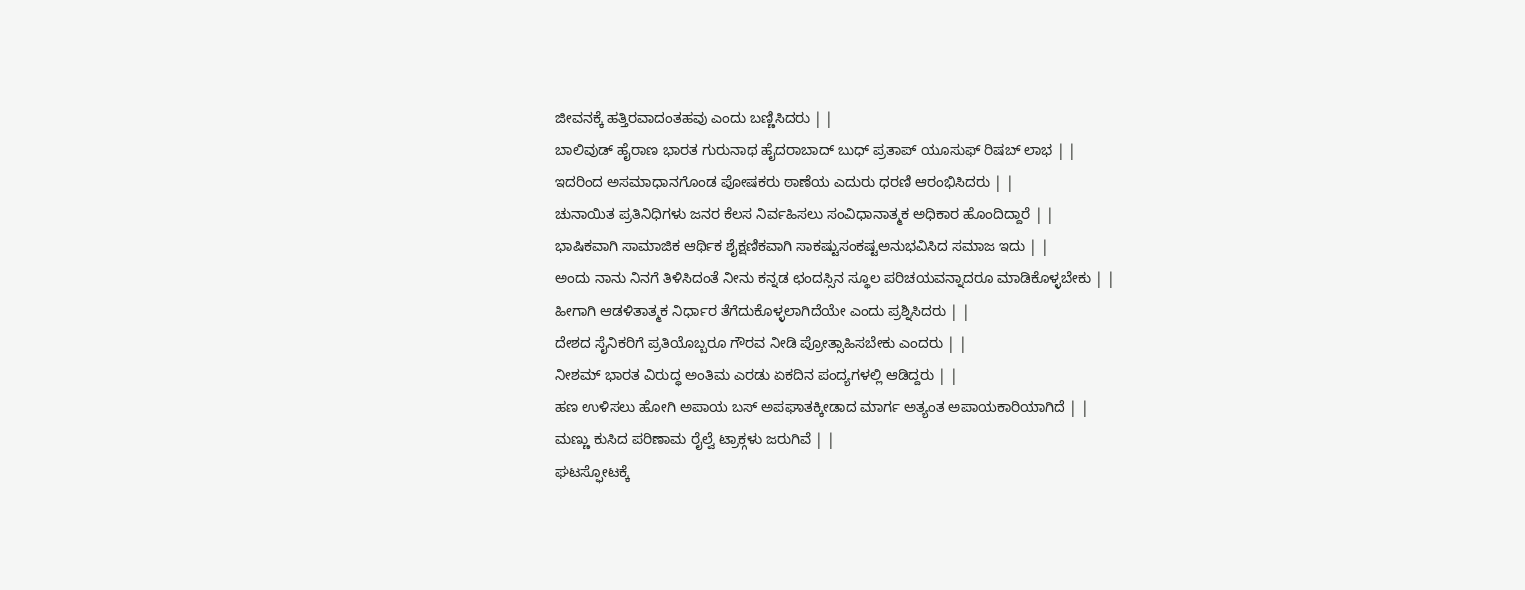ಜೀವನಕ್ಕೆ ಹತ್ತಿರವಾದಂತಹವು ಎಂದು ಬಣ್ಣಿಸಿದರು | |
ಬಾಲಿವುಡ್ ಹೈರಾಣ ಭಾರತ ಗುರುನಾಥ ಹೈದರಾಬಾದ್ ಬುಧ್ ಪ್ರತಾಪ್ ಯೂಸುಫ್ ರಿಷಬ್ ಲಾಭ | |
ಇದರಿಂದ ಅಸಮಾಧಾನಗೊಂಡ ಪೋಷಕರು ಠಾಣೆಯ ಎದುರು ಧರಣಿ ಆರಂಭಿಸಿದರು | |
ಚುನಾಯಿತ ಪ್ರತಿನಿಧಿಗಳು ಜನರ ಕೆಲಸ ನಿರ್ವಹಿಸಲು ಸಂವಿಧಾನಾತ್ಮಕ ಅಧಿಕಾರ ಹೊಂದಿದ್ದಾರೆ | |
ಭಾಷಿಕವಾಗಿ ಸಾಮಾಜಿಕ ಆರ್ಥಿಕ ಶೈಕ್ಷಣಿಕವಾಗಿ ಸಾಕಷ್ಟುಸಂಕಷ್ಟಅನುಭವಿಸಿದ ಸಮಾಜ ಇದು | |
ಅಂದು ನಾನು ನಿನಗೆ ತಿಳಿಸಿದಂತೆ ನೀನು ಕನ್ನಡ ಛಂದಸ್ಸಿನ ಸ್ಥೂಲ ಪರಿಚಯವನ್ನಾದರೂ ಮಾಡಿಕೊಳ್ಳಬೇಕು | |
ಹೀಗಾಗಿ ಆಡಳಿತಾತ್ಮಕ ನಿರ್ಧಾರ ತೆಗೆದುಕೊಳ್ಳಲಾಗಿದೆಯೇ ಎಂದು ಪ್ರಶ್ನಿಸಿದರು | |
ದೇಶದ ಸೈನಿಕರಿಗೆ ಪ್ರತಿಯೊಬ್ಬರೂ ಗೌರವ ನೀಡಿ ಪ್ರೋತ್ಸಾಹಿಸಬೇಕು ಎಂದರು | |
ನೀಶಮ್ ಭಾರತ ವಿರುದ್ಧ ಅಂತಿಮ ಎರಡು ಏಕದಿನ ಪಂದ್ಯಗಳಲ್ಲಿ ಆಡಿದ್ದರು | |
ಹಣ ಉಳಿಸಲು ಹೋಗಿ ಅಪಾಯ ಬಸ್ ಅಪಘಾತಕ್ಕೀಡಾದ ಮಾರ್ಗ ಅತ್ಯಂತ ಅಪಾಯಕಾರಿಯಾಗಿದೆ | |
ಮಣ್ಣು ಕುಸಿದ ಪರಿಣಾಮ ರೈಲ್ವೆ ಟ್ರಾಕ್ಗಳು ಜರುಗಿವೆ | |
ಘಟಸ್ಫೋಟಕ್ಕೆ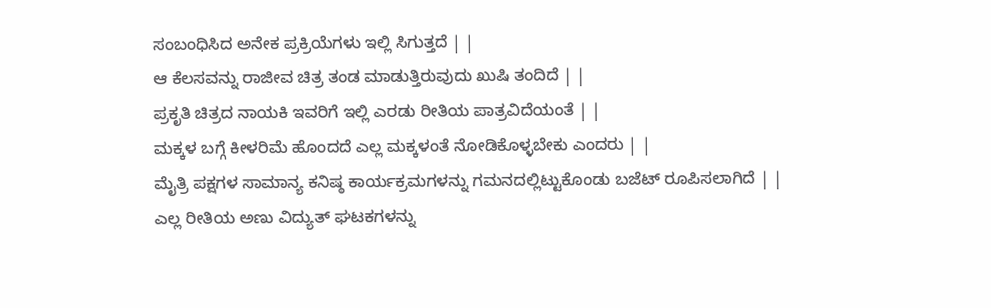ಸಂಬಂಧಿಸಿದ ಅನೇಕ ಪ್ರಕ್ರಿಯೆಗಳು ಇಲ್ಲಿ ಸಿಗುತ್ತದೆ | |
ಆ ಕೆಲಸವನ್ನು ರಾಜೀವ ಚಿತ್ರ ತಂಡ ಮಾಡುತ್ತಿರುವುದು ಖುಷಿ ತಂದಿದೆ | |
ಪ್ರಕೃತಿ ಚಿತ್ರದ ನಾಯಕಿ ಇವರಿಗೆ ಇಲ್ಲಿ ಎರಡು ರೀತಿಯ ಪಾತ್ರವಿದೆಯಂತೆ | |
ಮಕ್ಕಳ ಬಗ್ಗೆ ಕೀಳರಿಮೆ ಹೊಂದದೆ ಎಲ್ಲ ಮಕ್ಕಳಂತೆ ನೋಡಿಕೊಳ್ಳಬೇಕು ಎಂದರು | |
ಮೈತ್ರಿ ಪಕ್ಷಗಳ ಸಾಮಾನ್ಯ ಕನಿಷ್ಠ ಕಾರ್ಯಕ್ರಮಗಳನ್ನು ಗಮನದಲ್ಲಿಟ್ಟುಕೊಂಡು ಬಜೆಟ್ ರೂಪಿಸಲಾಗಿದೆ | |
ಎಲ್ಲ ರೀತಿಯ ಅಣು ವಿದ್ಯುತ್ ಘಟಕಗಳನ್ನು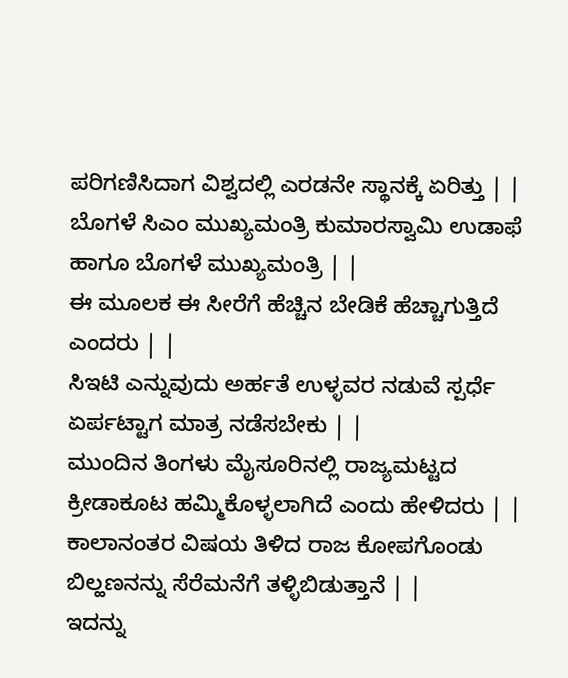ಪರಿಗಣಿಸಿದಾಗ ವಿಶ್ವದಲ್ಲಿ ಎರಡನೇ ಸ್ಥಾನಕ್ಕೆ ಏರಿತ್ತು | |
ಬೊಗಳೆ ಸಿಎಂ ಮುಖ್ಯಮಂತ್ರಿ ಕುಮಾರಸ್ವಾಮಿ ಉಡಾಫೆ ಹಾಗೂ ಬೊಗಳೆ ಮುಖ್ಯಮಂತ್ರಿ | |
ಈ ಮೂಲಕ ಈ ಸೀರೆಗೆ ಹೆಚ್ಚಿನ ಬೇಡಿಕೆ ಹೆಚ್ಚಾಗುತ್ತಿದೆ ಎಂದರು | |
ಸಿಇಟಿ ಎನ್ನುವುದು ಅರ್ಹತೆ ಉಳ್ಳವರ ನಡುವೆ ಸ್ಪರ್ಧೆ ಏರ್ಪಟ್ಟಾಗ ಮಾತ್ರ ನಡೆಸಬೇಕು | |
ಮುಂದಿನ ತಿಂಗಳು ಮೈಸೂರಿನಲ್ಲಿ ರಾಜ್ಯಮಟ್ಟದ ಕ್ರೀಡಾಕೂಟ ಹಮ್ಮಿಕೊಳ್ಳಲಾಗಿದೆ ಎಂದು ಹೇಳಿದರು | |
ಕಾಲಾನಂತರ ವಿಷಯ ತಿಳಿದ ರಾಜ ಕೋಪಗೊಂಡು ಬಿಲ್ಹಣನನ್ನು ಸೆರೆಮನೆಗೆ ತಳ್ಳಿಬಿಡುತ್ತಾನೆ | |
ಇದನ್ನು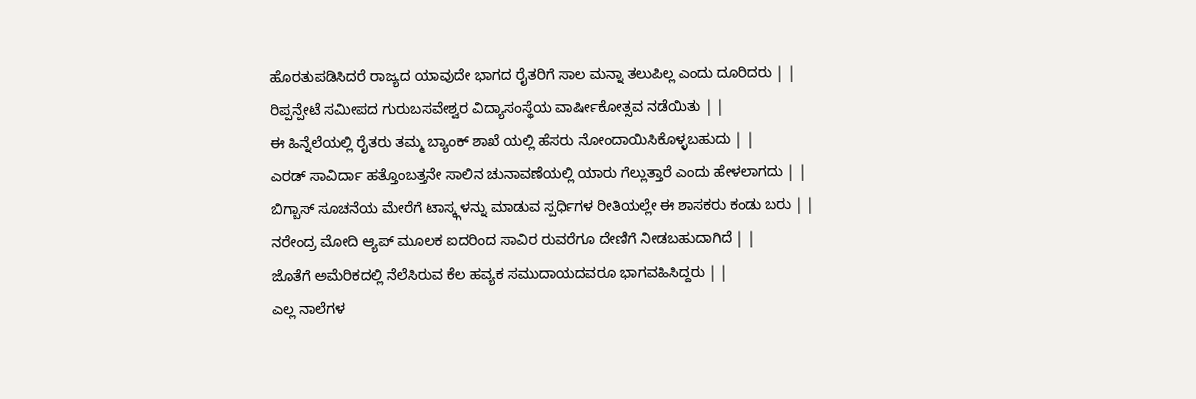ಹೊರತುಪಡಿಸಿದರೆ ರಾಜ್ಯದ ಯಾವುದೇ ಭಾಗದ ರೈತರಿಗೆ ಸಾಲ ಮನ್ನಾ ತಲುಪಿಲ್ಲ ಎಂದು ದೂರಿದರು | |
ರಿಪ್ಪನ್ಪೇಟೆ ಸಮೀಪದ ಗುರುಬಸವೇಶ್ವರ ವಿದ್ಯಾಸಂಸ್ಥೆಯ ವಾರ್ಷೀಕೋತ್ಸವ ನಡೆಯಿತು | |
ಈ ಹಿನ್ನೆಲೆಯಲ್ಲಿ ರೈತರು ತಮ್ಮ ಬ್ಯಾಂಕ್ ಶಾಖೆ ಯಲ್ಲಿ ಹೆಸರು ನೋಂದಾಯಿಸಿಕೊಳ್ಳಬಹುದು | |
ಎರಡ್ ಸಾವಿರ್ದಾ ಹತ್ತೊಂಬತ್ತನೇ ಸಾಲಿನ ಚುನಾವಣೆಯಲ್ಲಿ ಯಾರು ಗೆಲ್ಲುತ್ತಾರೆ ಎಂದು ಹೇಳಲಾಗದು | |
ಬಿಗ್ಬಾಸ್ ಸೂಚನೆಯ ಮೇರೆಗೆ ಟಾಸ್ಕ್ಗಳನ್ನು ಮಾಡುವ ಸ್ಪರ್ಧಿಗಳ ರೀತಿಯಲ್ಲೇ ಈ ಶಾಸಕರು ಕಂಡು ಬರು | |
ನರೇಂದ್ರ ಮೋದಿ ಆ್ಯಪ್ ಮೂಲಕ ಐದರಿಂದ ಸಾವಿರ ರುವರೆಗೂ ದೇಣಿಗೆ ನೀಡಬಹುದಾಗಿದೆ | |
ಜೊತೆಗೆ ಅಮೆರಿಕದಲ್ಲಿ ನೆಲೆಸಿರುವ ಕೆಲ ಹವ್ಯಕ ಸಮುದಾಯದವರೂ ಭಾಗವಹಿಸಿದ್ದರು | |
ಎಲ್ಲ ನಾಲೆಗಳ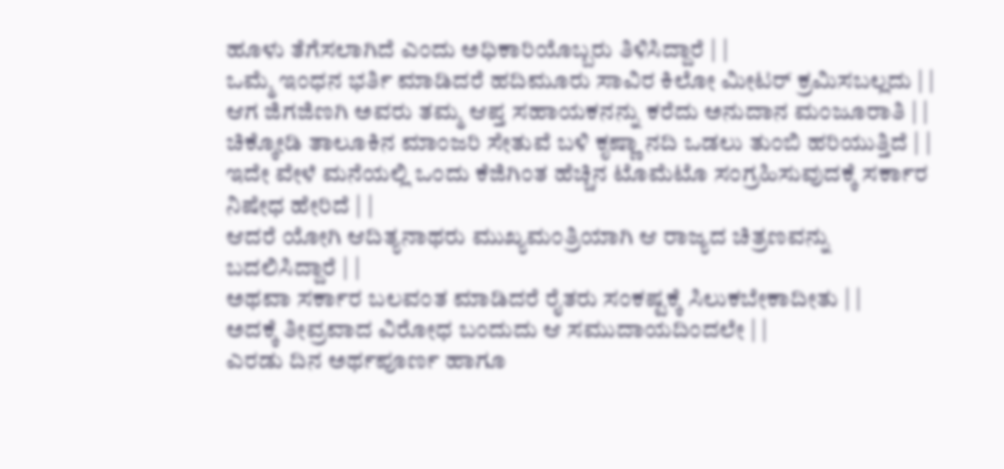ಹೂಳು ತೆಗೆಸಲಾಗಿದೆ ಎಂದು ಅಧಿಕಾರಿಯೊಬ್ಬರು ತಿಳಿಸಿದ್ದಾರೆ | |
ಒಮ್ಮೆ ಇಂಧನ ಭರ್ತಿ ಮಾಡಿದರೆ ಹದಿಮೂರು ಸಾವಿರ ಕಿಲೋ ಮೀಟರ್ ಕ್ರಮಿಸಬಲ್ಲದು | |
ಆಗ ಜಿಗಜಿಣಗಿ ಅವರು ತಮ್ಮ ಆಪ್ತ ಸಹಾಯಕನನ್ನು ಕರೆದು ಅನುದಾನ ಮಂಜೂರಾತಿ | |
ಚಿಕ್ಕೋಡಿ ತಾಲೂಕಿನ ಮಾಂಜರಿ ಸೇತುವೆ ಬಳಿ ಕೃಷ್ಣಾ ನದಿ ಒಡಲು ತುಂಬಿ ಹರಿಯುತ್ತಿದೆ | |
ಇದೇ ವೇಳೆ ಮನೆಯಲ್ಲಿ ಒಂದು ಕೆಜಿಗಿಂತ ಹೆಚ್ಚಿನ ಟೊಮೆಟೊ ಸಂಗ್ರಹಿಸುವುದಕ್ಕೆ ಸರ್ಕಾರ ನಿಷೇಧ ಹೇರಿದೆ | |
ಆದರೆ ಯೋಗಿ ಆದಿತ್ಯನಾಥರು ಮುಖ್ಯಮಂತ್ರಿಯಾಗಿ ಆ ರಾಜ್ಯದ ಚಿತ್ರಣವನ್ನು ಬದಲಿಸಿದ್ದಾರೆ | |
ಅಥವಾ ಸರ್ಕಾರ ಬಲವಂತ ಮಾಡಿದರೆ ರೈತರು ಸಂಕಷ್ಟಕ್ಕೆ ಸಿಲುಕಬೇಕಾದೀತು | |
ಅದಕ್ಕೆ ತೀವ್ರವಾದ ವಿರೋಧ ಬಂದುದು ಆ ಸಮುದಾಯದಿಂದಲೇ | |
ಎರಡು ದಿನ ಅರ್ಥಪೂರ್ಣ ಹಾಗೂ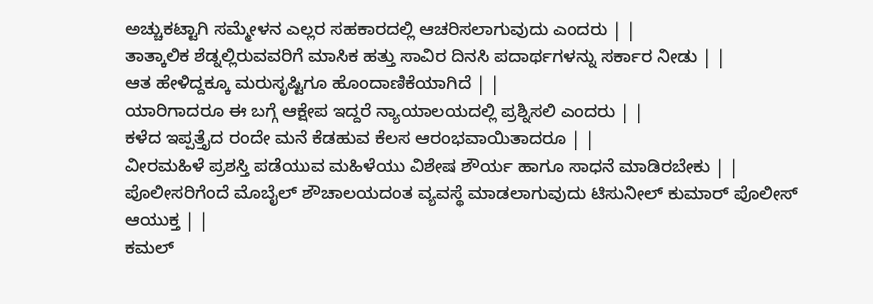ಅಚ್ಚುಕಟ್ಟಾಗಿ ಸಮ್ಮೇಳನ ಎಲ್ಲರ ಸಹಕಾರದಲ್ಲಿ ಆಚರಿಸಲಾಗುವುದು ಎಂದರು | |
ತಾತ್ಕಾಲಿಕ ಶೆಡ್ನಲ್ಲಿರುವವರಿಗೆ ಮಾಸಿಕ ಹತ್ತು ಸಾವಿರ ದಿನಸಿ ಪದಾರ್ಥಗಳನ್ನು ಸರ್ಕಾರ ನೀಡು | |
ಆತ ಹೇಳಿದ್ದಕ್ಕೂ ಮರುಸೃಷ್ಟಿಗೂ ಹೊಂದಾಣಿಕೆಯಾಗಿದೆ | |
ಯಾರಿಗಾದರೂ ಈ ಬಗ್ಗೆ ಆಕ್ಷೇಪ ಇದ್ದರೆ ನ್ಯಾಯಾಲಯದಲ್ಲಿ ಪ್ರಶ್ನಿಸಲಿ ಎಂದರು | |
ಕಳೆದ ಇಪ್ಪತ್ತೈದ ರಂದೇ ಮನೆ ಕೆಡಹುವ ಕೆಲಸ ಆರಂಭವಾಯಿತಾದರೂ | |
ವೀರಮಹಿಳೆ ಪ್ರಶಸ್ತಿ ಪಡೆಯುವ ಮಹಿಳೆಯು ವಿಶೇಷ ಶೌರ್ಯ ಹಾಗೂ ಸಾಧನೆ ಮಾಡಿರಬೇಕು | |
ಪೊಲೀಸರಿಗೆಂದೆ ಮೊಬೈಲ್ ಶೌಚಾಲಯದಂತ ವ್ಯವಸ್ಥೆ ಮಾಡಲಾಗುವುದು ಟಿಸುನೀಲ್ ಕುಮಾರ್ ಪೊಲೀಸ್ ಆಯುಕ್ತ | |
ಕಮಲ್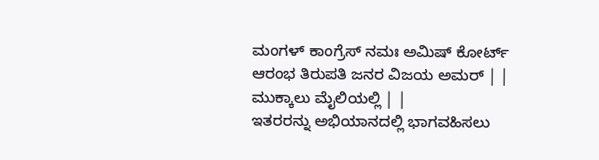ಮಂಗಳ್ ಕಾಂಗ್ರೆಸ್ ನಮಃ ಅಮಿಷ್ ಕೋರ್ಟ್ ಆರಂಭ ತಿರುಪತಿ ಜನರ ವಿಜಯ ಅಮರ್ | |
ಮುಕ್ಕಾಲು ಮೈಲಿಯಲ್ಲಿ | |
ಇತರರನ್ನು ಅಭಿಯಾನದಲ್ಲಿ ಭಾಗವಹಿಸಲು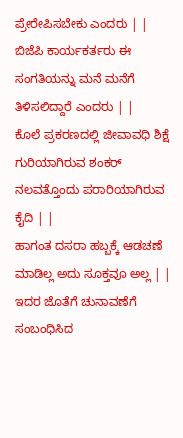ಪ್ರೇರೇಪಿಸಬೇಕು ಎಂದರು | |
ಬಿಜೆಪಿ ಕಾರ್ಯಕರ್ತರು ಈ ಸಂಗತಿಯನ್ನು ಮನೆ ಮನೆಗೆ ತಿಳಿಸಲಿದ್ದಾರೆ ಎಂದರು | |
ಕೊಲೆ ಪ್ರಕರಣದಲ್ಲಿ ಜೀವಾವಧಿ ಶಿಕ್ಷೆ ಗುರಿಯಾಗಿರುವ ಶಂಕರ್ ನಲವತ್ತೊಂದು ಪರಾರಿಯಾಗಿರುವ ಕೈದಿ | |
ಹಾಗಂತ ದಸರಾ ಹಬ್ಬಕ್ಕೆ ಆಡಚಣೆ ಮಾಡಿಲ್ಲ ಅದು ಸೂಕ್ತವೂ ಅಲ್ಲ | |
ಇದರ ಜೊತೆಗೆ ಚುನಾವಣೆಗೆ ಸಂಬಂಧಿಸಿದ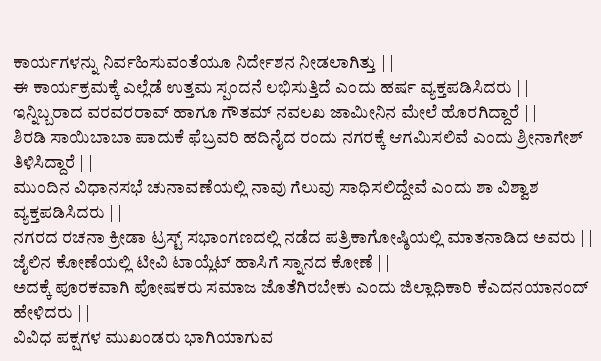ಕಾರ್ಯಗಳನ್ನು ನಿರ್ವಹಿಸುವಂತೆಯೂ ನಿರ್ದೇಶನ ನೀಡಲಾಗಿತ್ತು | |
ಈ ಕಾರ್ಯಕ್ರಮಕ್ಕೆ ಎಲ್ಲೆಡೆ ಉತ್ತಮ ಸ್ಪಂದನೆ ಲಭಿಸುತ್ತಿದೆ ಎಂದು ಹರ್ಷ ವ್ಯಕ್ತಪಡಿಸಿದರು | |
ಇನ್ನಿಬ್ಬರಾದ ವರವರರಾವ್ ಹಾಗೂ ಗೌತಮ್ ನವಲಖ ಜಾಮೀನಿನ ಮೇಲೆ ಹೊರಗಿದ್ದಾರೆ | |
ಶಿರಡಿ ಸಾಯಿಬಾಬಾ ಪಾದುಕೆ ಫೆಬ್ರವರಿ ಹದಿನೈದ ರಂದು ನಗರಕ್ಕೆ ಆಗಮಿಸಲಿವೆ ಎಂದು ಶ್ರೀನಾಗೇಶ್ ತಿಳಿಸಿದ್ದಾರೆ | |
ಮುಂದಿನ ವಿಧಾನಸಭೆ ಚುನಾವಣೆಯಲ್ಲಿ ನಾವು ಗೆಲುವು ಸಾಧಿಸಲಿದ್ದೇವೆ ಎಂದು ಶಾ ವಿಶ್ವಾಶ ವ್ಯಕ್ತಪಡಿಸಿದರು | |
ನಗರದ ರಚನಾ ಕ್ರೀಡಾ ಟ್ರಸ್ಟ್ ಸಭಾಂಗಣದಲ್ಲಿ ನಡೆದ ಪತ್ರಿಕಾಗೋಷ್ಠಿಯಲ್ಲಿ ಮಾತನಾಡಿದ ಅವರು | |
ಜೈಲಿನ ಕೋಣೆಯಲ್ಲಿ ಟೀವಿ ಟಾಯ್ಲೆಟ್ ಹಾಸಿಗೆ ಸ್ನಾನದ ಕೋಣೆ | |
ಅದಕ್ಕೆ ಪೂರಕವಾಗಿ ಪೋಷಕರು ಸಮಾಜ ಜೊತೆಗಿರಬೇಕು ಎಂದು ಜಿಲ್ಲಾಧಿಕಾರಿ ಕೆಎದನಯಾನಂದ್ ಹೇಳಿದರು | |
ವಿವಿಧ ಪಕ್ಷಗಳ ಮುಖಂಡರು ಭಾಗಿಯಾಗುವ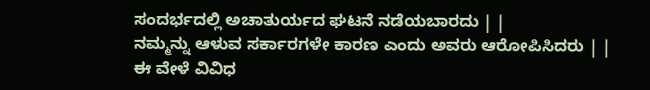ಸಂದರ್ಭದಲ್ಲಿ ಅಚಾತುರ್ಯದ ಘಟನೆ ನಡೆಯಬಾರದು | |
ನಮ್ಮನ್ನು ಆಳುವ ಸರ್ಕಾರಗಳೇ ಕಾರಣ ಎಂದು ಅವರು ಆರೋಪಿಸಿದರು | |
ಈ ವೇಳೆ ವಿವಿಧ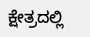ಕ್ಷೇತ್ರದಲ್ಲಿ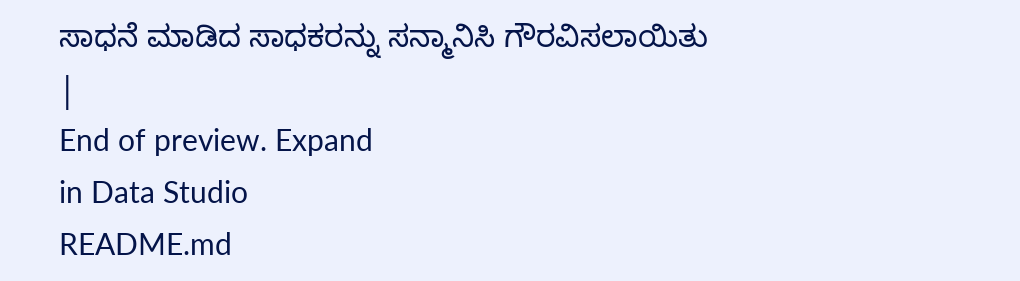ಸಾಧನೆ ಮಾಡಿದ ಸಾಧಕರನ್ನು ಸನ್ಮಾನಿಸಿ ಗೌರವಿಸಲಾಯಿತು |
End of preview. Expand
in Data Studio
README.md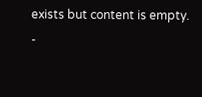exists but content is empty.
-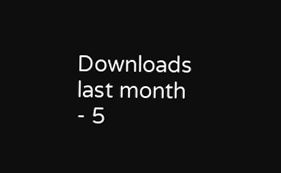Downloads last month
- 5